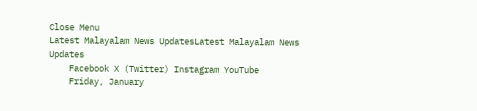Close Menu
Latest Malayalam News UpdatesLatest Malayalam News Updates
    Facebook X (Twitter) Instagram YouTube
    Friday, January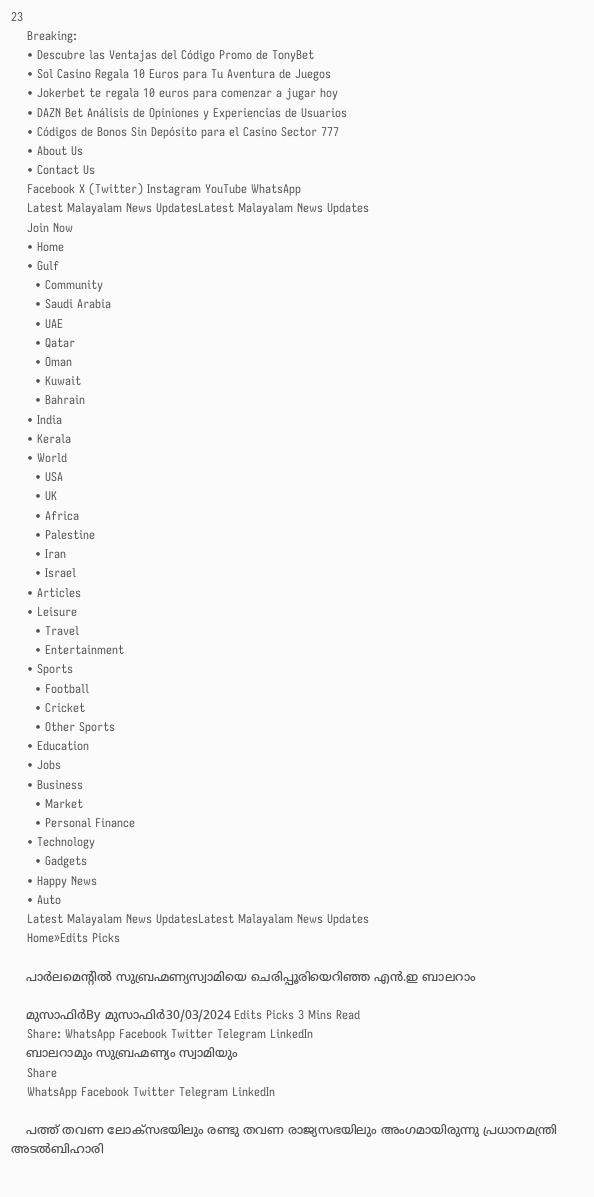23
    Breaking:
    • Descubre las Ventajas del Código Promo de TonyBet
    • Sol Casino Regala 10 Euros para Tu Aventura de Juegos
    • Jokerbet te regala 10 euros para comenzar a jugar hoy
    • DAZN Bet Análisis de Opiniones y Experiencias de Usuarios
    • Códigos de Bonos Sin Depósito para el Casino Sector 777
    • About Us
    • Contact Us
    Facebook X (Twitter) Instagram YouTube WhatsApp
    Latest Malayalam News UpdatesLatest Malayalam News Updates
    Join Now
    • Home
    • Gulf
      • Community
      • Saudi Arabia
      • UAE
      • Qatar
      • Oman
      • Kuwait
      • Bahrain
    • India
    • Kerala
    • World
      • USA
      • UK
      • Africa
      • Palestine
      • Iran
      • Israel
    • Articles
    • Leisure
      • Travel
      • Entertainment
    • Sports
      • Football
      • Cricket
      • Other Sports
    • Education
    • Jobs
    • Business
      • Market
      • Personal Finance
    • Technology
      • Gadgets
    • Happy News
    • Auto
    Latest Malayalam News UpdatesLatest Malayalam News Updates
    Home»Edits Picks

    പാര്‍ലമെന്റില്‍ സുബ്രഹ്മണ്യസ്വാമിയെ ചെരിപ്പൂരിയെറിഞ്ഞ എന്‍.ഇ ബാലറാം

    മുസാഫിര്‍By മുസാഫിര്‍30/03/2024 Edits Picks 3 Mins Read
    Share: WhatsApp Facebook Twitter Telegram LinkedIn
    ബാലറാമും സുബ്രഹ്മണ്യം സ്വാമിയും
    Share
    WhatsApp Facebook Twitter Telegram LinkedIn

    പത്ത് തവണ ലോക്‌സഭയിലും രണ്ടു തവണ രാജ്യസഭയിലും അംഗമായിരുന്നു പ്രധാനമന്ത്രി അടല്‍ബിഹാരി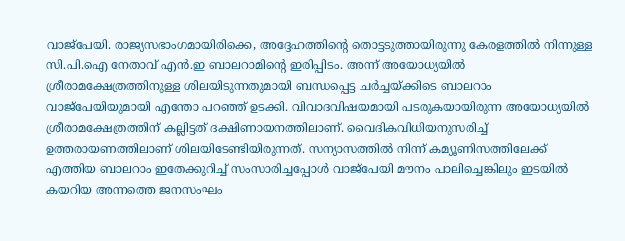വാജ്‌പേയി. രാജ്യസഭാംഗമായിരിക്കെ, അദ്ദേഹത്തിന്റെ തൊട്ടടുത്തായിരുന്നു കേരളത്തില്‍ നിന്നുള്ള സി.പി.ഐ നേതാവ് എന്‍.ഇ ബാലറാമിന്റെ ഇരിപ്പിടം. അന്ന് അയോധ്യയില്‍ ശ്രീരാമക്ഷേത്രത്തിനുള്ള ശിലയിടുന്നതുമായി ബന്ധപ്പെട്ട ചര്‍ച്ചയ്ക്കിടെ ബാലറാം വാജ്‌പേയിയുമായി എന്തോ പറഞ്ഞ് ഉടക്കി. വിവാദവിഷയമായി പടരുകയായിരുന്ന അയോധ്യയില്‍ ശ്രീരാമക്ഷേത്രത്തിന് കല്ലിട്ടത് ദക്ഷിണായനത്തിലാണ്. വൈദികവിധിയനുസരിച്ച് ഉത്തരായണത്തിലാണ് ശിലയിടേണ്ടിയിരുന്നത്. സന്യാസത്തില്‍ നിന്ന് കമ്യൂണിസത്തിലേക്ക് എത്തിയ ബാലറാം ഇതേക്കുറിച്ച് സംസാരിച്ചപ്പോള്‍ വാജ്‌പേയി മൗനം പാലിച്ചെങ്കിലും ഇടയില്‍ കയറിയ അന്നത്തെ ജനസംഘം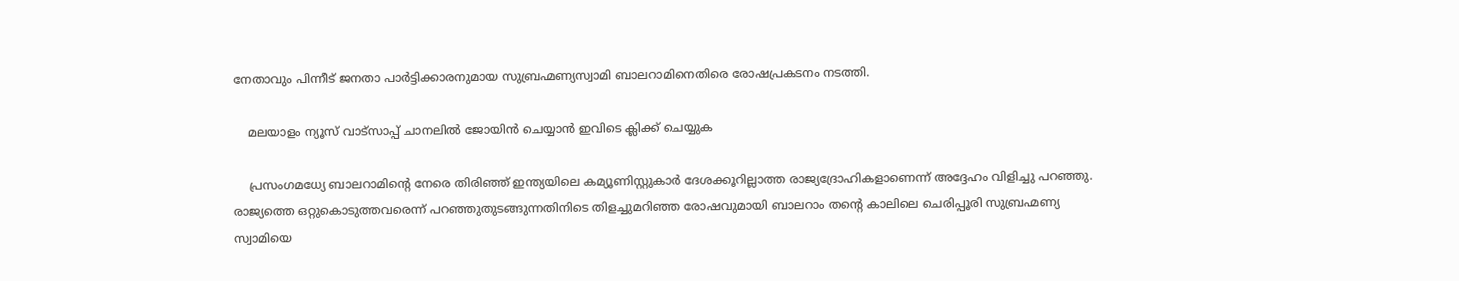നേതാവും പിന്നീട് ജനതാ പാര്‍ട്ടിക്കാരനുമായ സുബ്രഹ്മണ്യസ്വാമി ബാലറാമിനെതിരെ രോഷപ്രകടനം നടത്തി.

    മലയാളം ന്യൂസ് വാട്സാപ്പ് ചാനലിൽ ജോയിൻ ചെയ്യാൻ ഇവിടെ ക്ലിക്ക് ചെയ്യുക

    പ്രസംഗമധ്യേ ബാലറാമിന്റെ നേരെ തിരിഞ്ഞ് ഇന്ത്യയിലെ കമ്യൂണിസ്റ്റുകാര്‍ ദേശക്കൂറില്ലാത്ത രാജ്യദ്രോഹികളാണെന്ന് അദ്ദേഹം വിളിച്ചു പറഞ്ഞു. രാജ്യത്തെ ഒറ്റുകൊടുത്തവരെന്ന് പറഞ്ഞുതുടങ്ങുന്നതിനിടെ തിളച്ചുമറിഞ്ഞ രോഷവുമായി ബാലറാം തന്റെ കാലിലെ ചെരിപ്പൂരി സുബ്രഹ്മണ്യ സ്വാമിയെ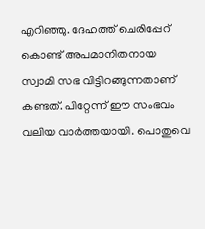എറിഞ്ഞു. ദേഹത്ത് ചെരിപ്പേറ് കൊണ്ട് അപമാനിതനായ സ്വാമി സഭ വിട്ടിറങ്ങുന്നതാണ് കണ്ടത്. പിറ്റേന്ന് ഈ സംഭവം വലിയ വാര്‍ത്തയായി. പൊതുവെ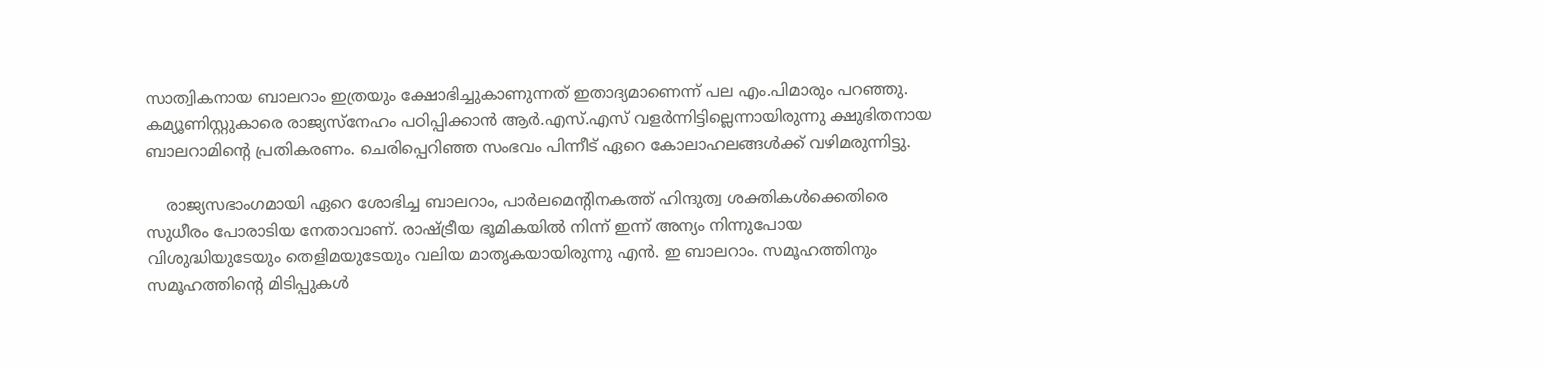സാത്വികനായ ബാലറാം ഇത്രയും ക്ഷോഭിച്ചുകാണുന്നത് ഇതാദ്യമാണെന്ന് പല എം.പിമാരും പറഞ്ഞു. കമ്യൂണിസ്റ്റുകാരെ രാജ്യസ്‌നേഹം പഠിപ്പിക്കാന്‍ ആര്‍.എസ്.എസ് വളര്‍ന്നിട്ടില്ലെന്നായിരുന്നു ക്ഷുഭിതനായ ബാലറാമിന്റെ പ്രതികരണം. ചെരിപ്പെറിഞ്ഞ സംഭവം പിന്നീട് ഏറെ കോലാഹലങ്ങള്‍ക്ക് വഴിമരുന്നിട്ടു.

    രാജ്യസഭാംഗമായി ഏറെ ശോഭിച്ച ബാലറാം, പാര്‍ലമെന്റിനകത്ത് ഹിന്ദുത്വ ശക്തികള്‍ക്കെതിരെ സുധീരം പോരാടിയ നേതാവാണ്. രാഷ്ട്രീയ ഭൂമികയില്‍ നിന്ന് ഇന്ന് അന്യം നിന്നുപോയ വിശുദ്ധിയുടേയും തെളിമയുടേയും വലിയ മാതൃകയായിരുന്നു എന്‍. ഇ ബാലറാം. സമൂഹത്തിനും സമൂഹത്തിന്റെ മിടിപ്പുകള്‍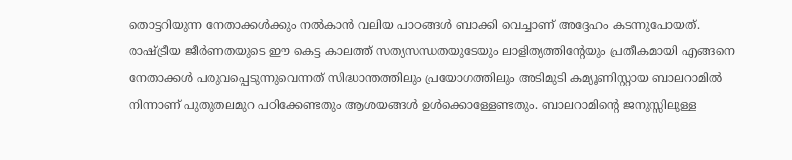തൊട്ടറിയുന്ന നേതാക്കള്‍ക്കും നല്‍കാന്‍ വലിയ പാഠങ്ങള്‍ ബാക്കി വെച്ചാണ് അദ്ദേഹം കടന്നുപോയത്. രാഷ്ട്രീയ ജീര്‍ണതയുടെ ഈ കെട്ട കാലത്ത് സത്യസന്ധതയുടേയും ലാളിത്യത്തിന്റേയും പ്രതീകമായി എങ്ങനെ നേതാക്കള്‍ പരുവപ്പെടുന്നുവെന്നത് സിദ്ധാന്തത്തിലും പ്രയോഗത്തിലും അടിമുടി കമ്യൂണിസ്റ്റായ ബാലറാമില്‍ നിന്നാണ് പുതുതലമുറ പഠിക്കേണ്ടതും ആശയങ്ങള്‍ ഉള്‍ക്കൊള്ളേണ്ടതും. ബാലറാമിന്റെ ജനുസ്സിലുള്ള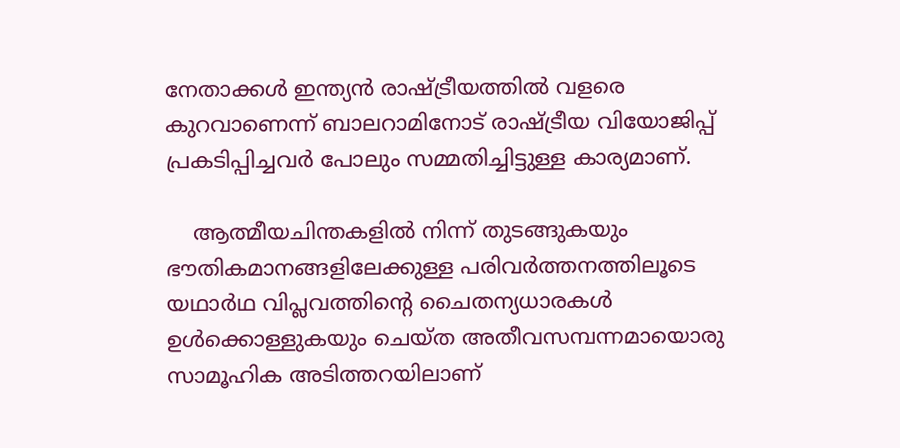നേതാക്കള്‍ ഇന്ത്യന്‍ രാഷ്ട്രീയത്തില്‍ വളരെ കുറവാണെന്ന് ബാലറാമിനോട് രാഷ്ട്രീയ വിയോജിപ്പ് പ്രകടിപ്പിച്ചവര്‍ പോലും സമ്മതിച്ചിട്ടുള്ള കാര്യമാണ്.

    ആത്മീയചിന്തകളില്‍ നിന്ന് തുടങ്ങുകയും ഭൗതികമാനങ്ങളിലേക്കുള്ള പരിവര്‍ത്തനത്തിലൂടെ യഥാര്‍ഥ വിപ്ലവത്തിന്റെ ചൈതന്യധാരകള്‍ ഉള്‍ക്കൊള്ളുകയും ചെയ്ത അതീവസമ്പന്നമായൊരു സാമൂഹിക അടിത്തറയിലാണ്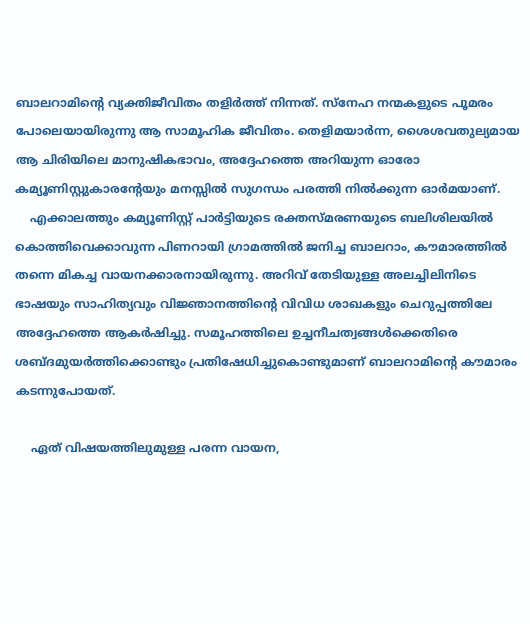ബാലറാമിന്റെ വ്യക്തിജീവിതം തളിര്‍ത്ത് നിന്നത്. സ്‌നേഹ നന്മകളുടെ പൂമരം പോലെയായിരുന്നു ആ സാമൂഹിക ജീവിതം. തെളിമയാര്‍ന്ന, ശൈശവതുല്യമായ ആ ചിരിയിലെ മാനുഷികഭാവം, അദ്ദേഹത്തെ അറിയുന്ന ഓരോ കമ്യൂണിസ്റ്റുകാരന്റേയും മനസ്സില്‍ സുഗന്ധം പരത്തി നില്‍ക്കുന്ന ഓര്‍മയാണ്.
    എക്കാലത്തും കമ്യൂണിസ്റ്റ് പാര്‍ട്ടിയുടെ രക്തസ്മരണയുടെ ബലിശിലയില്‍ കൊത്തിവെക്കാവുന്ന പിണറായി ഗ്രാമത്തില്‍ ജനിച്ച ബാലറാം, കൗമാരത്തില്‍ തന്നെ മികച്ച വായനക്കാരനായിരുന്നു. അറിവ് തേടിയുള്ള അലച്ചിലിനിടെ ഭാഷയും സാഹിത്യവും വിജ്ഞാനത്തിന്റെ വിവിധ ശാഖകളും ചെറുപ്പത്തിലേ അദ്ദേഹത്തെ ആകര്‍ഷിച്ചു. സമൂഹത്തിലെ ഉച്ചനീചത്വങ്ങള്‍ക്കെതിരെ ശബ്ദമുയര്‍ത്തിക്കൊണ്ടും പ്രതിഷേധിച്ചുകൊണ്ടുമാണ് ബാലറാമിന്റെ കൗമാരം കടന്നുപോയത്.

    ഏത് വിഷയത്തിലുമുള്ള പരന്ന വായന,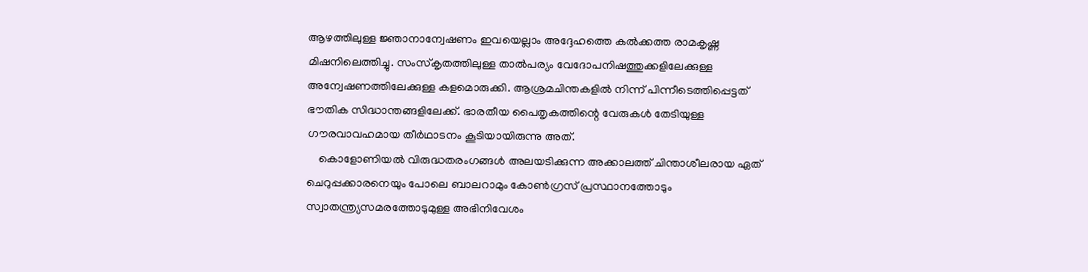ആഴത്തിലുള്ള ജ്ഞാനാന്വേഷണം ഇവയെല്ലാം അദ്ദേഹത്തെ കല്‍ക്കത്ത രാമകൃഷ്ണ മിഷനിലെത്തിച്ചു. സംസ്‌കൃതത്തിലുള്ള താല്‍പര്യം വേദോപനിഷത്തുക്കളിലേക്കുള്ള അന്വേഷണത്തിലേക്കുള്ള കളമൊരുക്കി. ആശ്രമചിന്തകളില്‍ നിന്ന് പിന്നീടെത്തിപ്പെട്ടത് ഭൗതിക സിദ്ധാന്തങ്ങളിലേക്ക്. ഭാരതീയ പൈതൃകത്തിന്റെ വേരുകള്‍ തേടിയുള്ള ഗൗരവാവഹമായ തീര്‍ഥാടനം കൂടിയായിരുന്നു അത്.
    കൊളോണിയല്‍ വിരുദ്ധതരംഗങ്ങള്‍ അലയടിക്കുന്ന അക്കാലത്ത് ചിന്താശീലരായ ഏത് ചെറുപ്പക്കാരനെയും പോലെ ബാലറാമും കോണ്‍ഗ്രസ് പ്രസ്ഥാനത്തോടും സ്വാതന്ത്ര്യസമരത്തോടുമുള്ള അഭിനിവേശം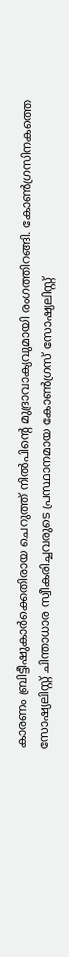കാരണം ബ്രിട്ടീഷുകാര്‍ക്കെതിരായ ചെറുത്ത് നില്‍പിന്റെ മുദ്രാവാക്യവുമായി രംഗത്തിറങ്ങി. കോണ്‍ഗ്രസിനകത്തെ സോഷ്യലിസ്റ്റ് ചിന്താധാര സ്വീകരിച്ചവരുടെ പ്രസ്ഥാനമായ കോണ്‍ഗ്രസ് സോഷ്യലിസ്റ്റ്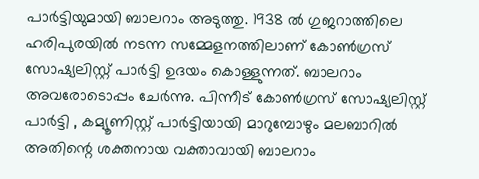പാര്‍ട്ടിയുമായി ബാലറാം അടുത്തു. 1938 ല്‍ ഗുജറാത്തിലെ ഹരിപുരയില്‍ നടന്ന സമ്മേളനത്തിലാണ് കോണ്‍ഗ്രസ് സോഷ്യലിസ്റ്റ് പാര്‍ട്ടി ഉദയം കൊള്ളുന്നത്. ബാലറാം അവരോടൊപ്പം ചേര്‍ന്നു. പിന്നീട് കോണ്‍ഗ്രസ് സോഷ്യലിസ്റ്റ് പാര്‍ട്ടി , കമ്യൂണിസ്റ്റ് പാര്‍ട്ടിയായി മാറുമ്പോഴും മലബാറില്‍ അതിന്റെ ശക്തനായ വക്താവായി ബാലറാം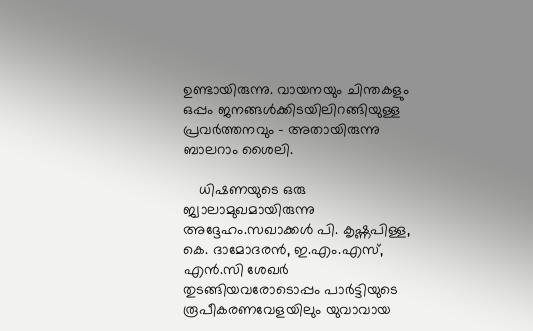ഉണ്ടായിരുന്നു. വായനയും ചിന്തകളും ഒപ്പം ജനങ്ങള്‍ക്കിടയിലിറങ്ങിയുള്ള പ്രവര്‍ത്തനവും – അതായിരുന്നു ബാലറാം ശൈലി.

    ധിഷണയുടെ ഒരു ജ്വാലാമുഖമായിരുന്നു അദ്ദേഹം.സഖാക്കള്‍ പി. കൃഷ്ണപിള്ള, കെ. ദാമോദരന്‍, ഇ.എം.എസ്, എന്‍.സി ശേഖര്‍ തുടങ്ങിയവരോടൊപ്പം പാര്‍ട്ടിയുടെ രൂപീകരണവേളയിലും യുവാവായ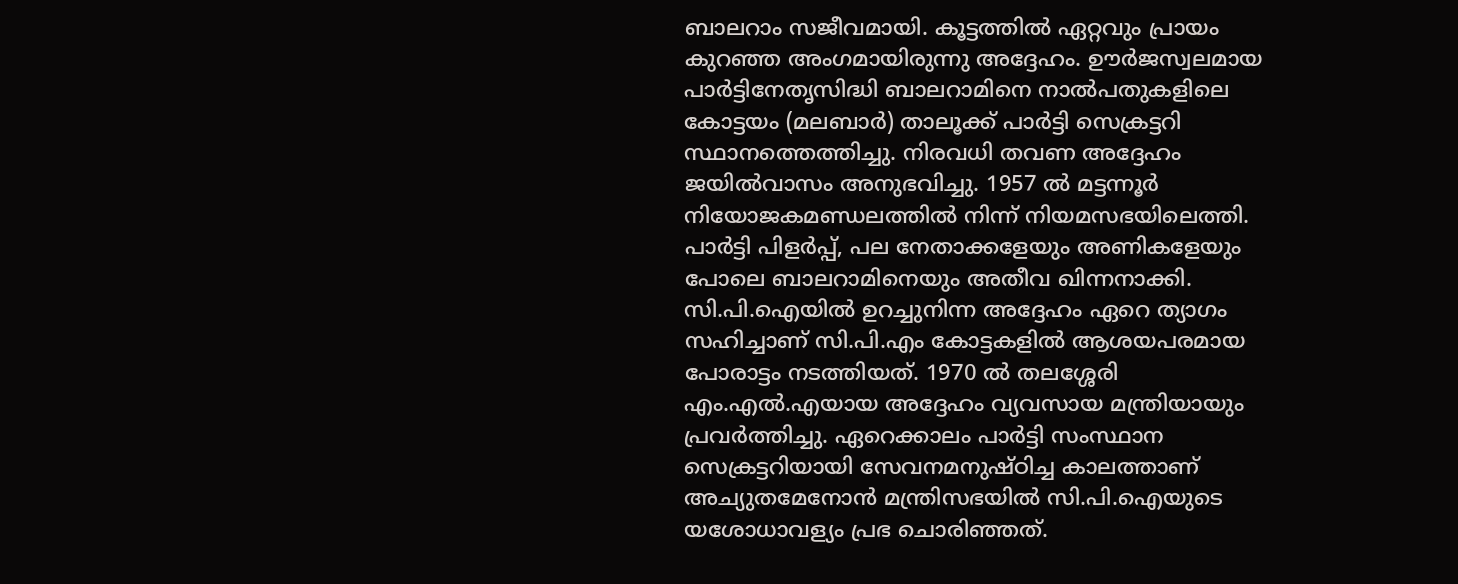ബാലറാം സജീവമായി. കൂട്ടത്തില്‍ ഏറ്റവും പ്രായം കുറഞ്ഞ അംഗമായിരുന്നു അദ്ദേഹം. ഊര്‍ജസ്വലമായ പാര്‍ട്ടിനേതൃസിദ്ധി ബാലറാമിനെ നാല്‍പതുകളിലെ കോട്ടയം (മലബാര്‍) താലൂക്ക് പാര്‍ട്ടി സെക്രട്ടറി സ്ഥാനത്തെത്തിച്ചു. നിരവധി തവണ അദ്ദേഹം ജയില്‍വാസം അനുഭവിച്ചു. 1957 ല്‍ മട്ടന്നൂര്‍ നിയോജകമണ്ഡലത്തില്‍ നിന്ന് നിയമസഭയിലെത്തി. പാര്‍ട്ടി പിളര്‍പ്പ്, പല നേതാക്കളേയും അണികളേയും പോലെ ബാലറാമിനെയും അതീവ ഖിന്നനാക്കി. സി.പി.ഐയില്‍ ഉറച്ചുനിന്ന അദ്ദേഹം ഏറെ ത്യാഗം സഹിച്ചാണ് സി.പി.എം കോട്ടകളില്‍ ആശയപരമായ പോരാട്ടം നടത്തിയത്. 1970 ല്‍ തലശ്ശേരി എം.എല്‍.എയായ അദ്ദേഹം വ്യവസായ മന്ത്രിയായും പ്രവര്‍ത്തിച്ചു. ഏറെക്കാലം പാര്‍ട്ടി സംസ്ഥാന സെക്രട്ടറിയായി സേവനമനുഷ്ഠിച്ച കാലത്താണ് അച്യുതമേനോന്‍ മന്ത്രിസഭയില്‍ സി.പി.ഐയുടെ യശോധാവള്യം പ്രഭ ചൊരിഞ്ഞത്.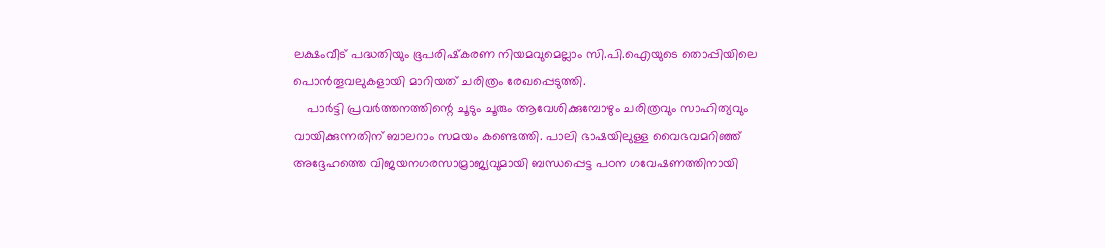ലക്ഷംവീട് പദ്ധതിയും ഭൂപരിഷ്‌കരണ നിയമവുമെല്ലാം സി.പി.ഐയുടെ തൊപ്പിയിലെ പൊന്‍തൂവലുകളായി മാറിയത് ചരിത്രം രേഖപ്പെടുത്തി.
    പാര്‍ട്ടി പ്രവര്‍ത്തനത്തിന്റെ ചൂടും ചൂരും ആവേശിക്കുമ്പോഴും ചരിത്രവും സാഹിത്യവും വായിക്കുന്നതിന് ബാലറാം സമയം കണ്ടെത്തി. പാലി ഭാഷയിലുള്ള വൈഭവമറിഞ്ഞ് അദ്ദേഹത്തെ വിജയനഗരസാമ്രാജ്യവുമായി ബന്ധപ്പെട്ട പഠന ഗവേഷണത്തിനായി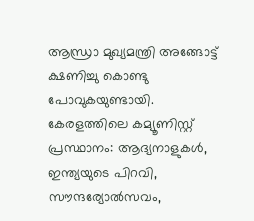ആന്ധ്രാ മുഖ്യമന്ത്രി അങ്ങോട്ട് ക്ഷണിച്ചു കൊണ്ടു പോവുകയുണ്ടായി. കേരളത്തിലെ കമ്യൂണിസ്റ്റ് പ്രസ്ഥാനം: ആദ്യനാളുകള്‍, ഇന്ത്യയുടെ പിറവി, സൗന്ദര്യോല്‍സവം,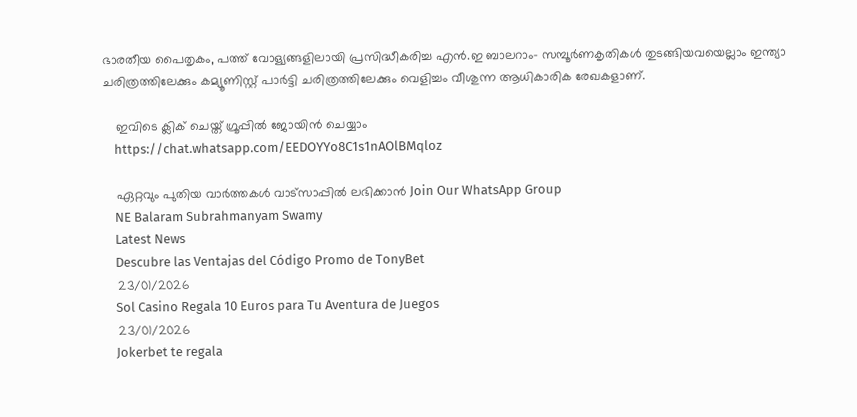ഭാരതീയ പൈതൃകം, പത്ത് വോള്യങ്ങളിലായി പ്രസിദ്ധീകരിച്ച എന്‍.ഇ ബാലറാം- സമ്പൂര്‍ണകൃതികള്‍ തുടങ്ങിയവയെല്ലാം ഇന്ത്യാ ചരിത്രത്തിലേക്കും കമ്യൂണിസ്റ്റ് പാര്‍ട്ടി ചരിത്രത്തിലേക്കും വെളിച്ചം വീശുന്ന ആധികാരിക രേഖകളാണ്.

    ഇവിടെ ക്ലിക് ചെയ്ത് ഗ്രൂപ്പിൽ ജോയിൻ ചെയ്യാം
    https://chat.whatsapp.com/EEDOYYo8C1s1nAOlBMqloz

    ഏറ്റവും പുതിയ വാർത്തകൾ വാട്സാപ്പിൽ ലഭിക്കാൻ Join Our WhatsApp Group
    NE Balaram Subrahmanyam Swamy
    Latest News
    Descubre las Ventajas del Código Promo de TonyBet
    23/01/2026
    Sol Casino Regala 10 Euros para Tu Aventura de Juegos
    23/01/2026
    Jokerbet te regala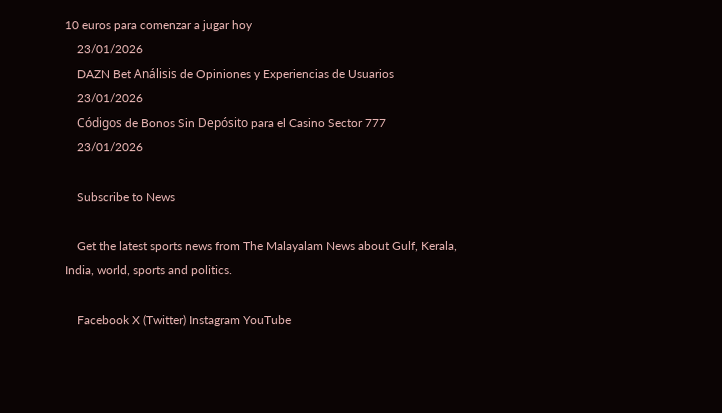10 euros para comenzar a jugar hoy
    23/01/2026
    DAZN Bet Análisis de Opiniones y Experiencias de Usuarios
    23/01/2026
    Códigos de Bonos Sin Depósito para el Casino Sector 777
    23/01/2026

    Subscribe to News

    Get the latest sports news from The Malayalam News about Gulf, Kerala, India, world, sports and politics.

    Facebook X (Twitter) Instagram YouTube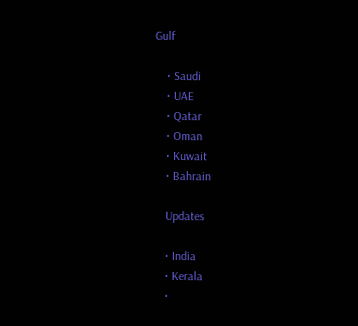Gulf

    • Saudi
    • UAE
    • Qatar
    • Oman
    • Kuwait
    • Bahrain

    Updates

    • India
    • Kerala
    •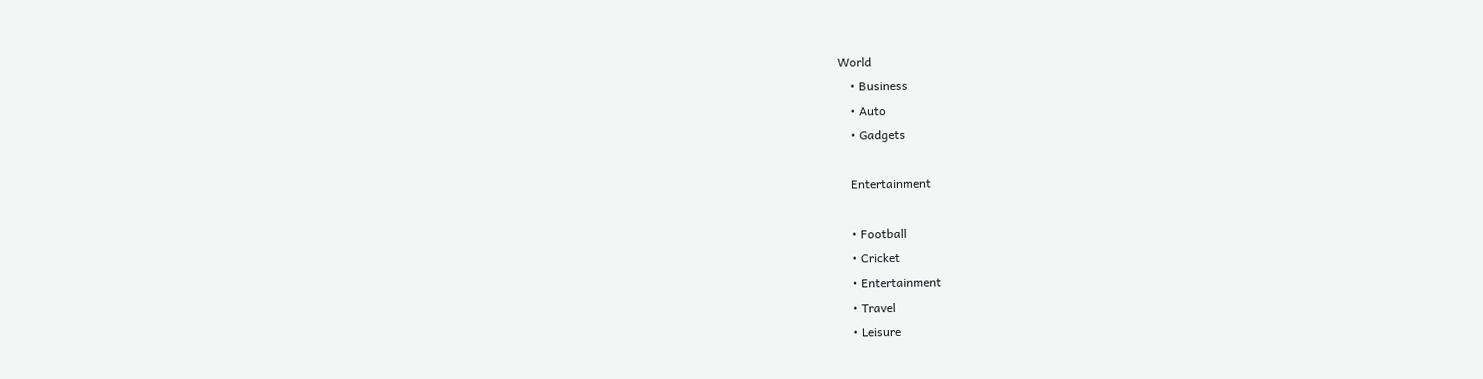World
    • Business
    • Auto
    • Gadgets

    Entertainment

    • Football
    • Cricket
    • Entertainment
    • Travel
    • Leisure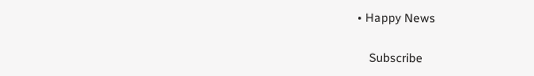• Happy News

    Subscribe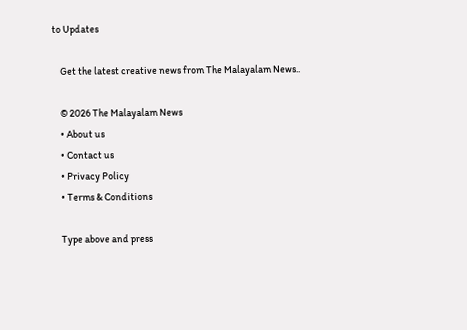to Updates

    Get the latest creative news from The Malayalam News..

    © 2026 The Malayalam News
    • About us
    • Contact us
    • Privacy Policy
    • Terms & Conditions

    Type above and press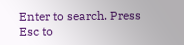Enter to search. Press Esc to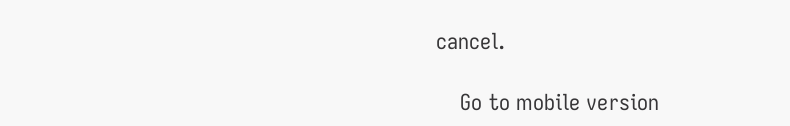cancel.

    Go to mobile version